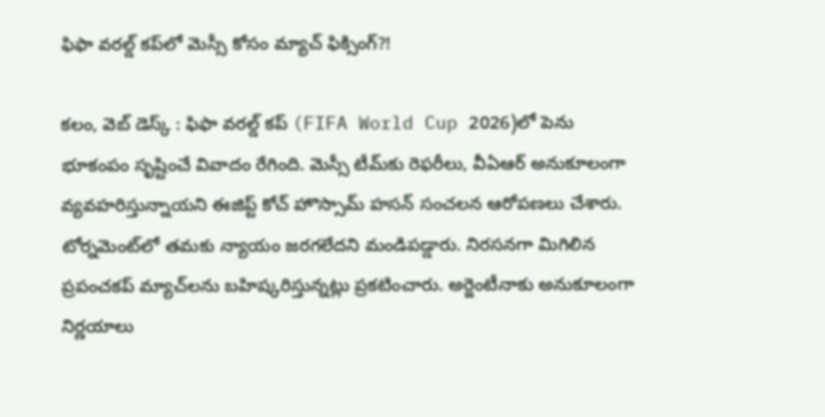ఫిఫా వరల్డ్ కప్‌లో మెస్సీ కోసం మ్యాచ్ ఫిక్సింగ్?!

కలం, వెబ్ డెస్క్ : ఫిఫా వరల్డ్ కప్ (FIFA World Cup 2026)లో పెను భూకంపం సృష్టించే వివాదం రేగింది. మెస్సీ టీమ్‌కు రెఫరీలు, వీఏఆర్ అనుకూలంగా వ్యవహరిస్తున్నాయని ఈజిప్ట్ కోచ్ హొస్సామ్ హసన్ సంచలన ఆరోపణలు చేశారు. టోర్నమెంట్‌లో తమకు న్యాయం జరగలేదని మండిపడ్డారు. నిరసనగా మిగిలిన ప్రపంచకప్ మ్యాచ్‌లను బహిష్కరిస్తున్నట్లు ప్రకటించారు. అర్జెంటీనాకు అనుకూలంగా నిర్ణయాలు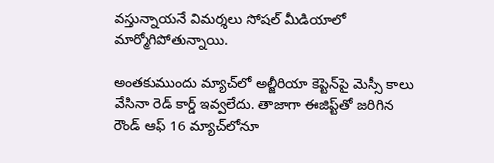వస్తున్నాయనే విమర్శలు సోషల్ మీడియాలో మార్మోగిపోతున్నాయి.

అంతకుముందు మ్యాచ్‌లో అల్జీరియా కెప్టెన్‌పై మెస్సీ కాలు వేసినా రెడ్ కార్డ్ ఇవ్వలేదు. తాజాగా ఈజిప్ట్‌తో జరిగిన రౌండ్ ఆఫ్ 16 మ్యాచ్‌లోనూ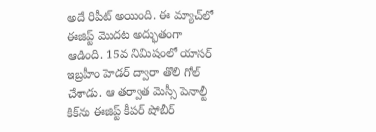అదే రిపీట్ అయింది. ఈ మ్యాచ్‌లో ఈజిప్ట్ మొదట అద్భుతంగా ఆడింది. 15వ నిమిషంలో యాసర్ ఇబ్రహీం హెడర్ ద్వారా తొలి గోల్ చేశాడు. ఆ తర్వాత మెస్సీ పెనాల్టీ కిక్‌ను ఈజిప్ట్ కీపర్ షోబీర్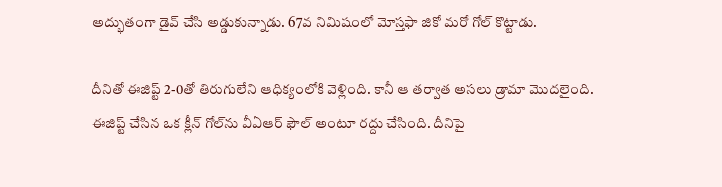అద్భుతంగా డైవ్ చేసి అడ్డుకున్నాడు. 67వ నిమిషంలో మోస్తఫా జికో మరో గోల్ కొట్టాడు.

దీనితో ఈజిప్ట్ 2-0తో తిరుగులేని ఆధిక్యంలోకి వెళ్లింది. కానీ ఆ తర్వాత అసలు డ్రామా మొదలైంది. ఈజిప్ట్ చేసిన ఒక క్లీన్ గోల్‌ను వీఏఆర్ ఫౌల్ అంటూ రద్దు చేసింది. దీనిపై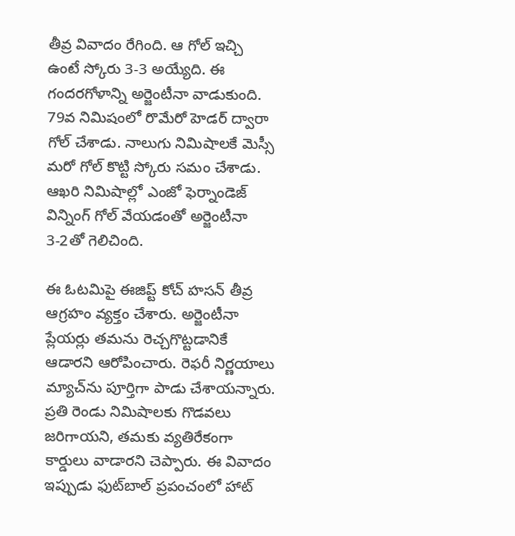తీవ్ర వివాదం రేగింది. ఆ గోల్ ఇచ్చి ఉంటే స్కోరు 3-3 అయ్యేది. ఈ గందరగోళాన్ని అర్జెంటీనా వాడుకుంది. 79వ నిమిషంలో రొమేరో హెడర్ ద్వారా గోల్ చేశాడు. నాలుగు నిమిషాలకే మెస్సీ మరో గోల్ కొట్టి స్కోరు సమం చేశాడు. ఆఖరి నిమిషాల్లో ఎంజో ఫెర్నాండెజ్ విన్నింగ్ గోల్ వేయడంతో అర్జెంటీనా 3-2తో గెలిచింది.

ఈ ఓటమిపై ఈజిప్ట్ కోచ్ హసన్ తీవ్ర ఆగ్రహం వ్యక్తం చేశారు. అర్జెంటీనా ప్లేయర్లు తమను రెచ్చగొట్టడానికే ఆడారని ఆరోపించారు. రెఫరీ నిర్ణయాలు మ్యాచ్‌ను పూర్తిగా పాడు చేశాయన్నారు. ప్రతి రెండు నిమిషాలకు గొడవలు జరిగాయని, తమకు వ్యతిరేకంగా కార్డులు వాడారని చెప్పారు. ఈ వివాదం ఇప్పుడు ఫుట్‌బాల్ ప్రపంచంలో హాట్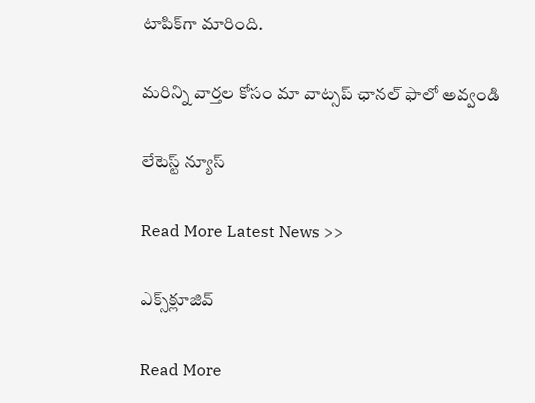టాపిక్‌గా మారింది.

మ‌రిన్ని వార్త‌ల కోసం మా వాట్స‌ప్ ఛాన‌ల్ ఫాలో అవ్వండి

లేటెస్ట్ న్యూస్‌

Read More Latest News >>

ఎక్స్‌క్లూజివ్‌

Read More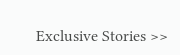Exclusive Stories >>